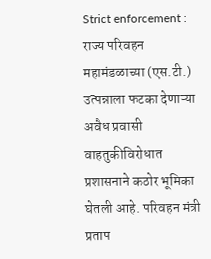Strict enforcement : राज्य परिवहन महामंडळाच्या (एस.टी.) उत्पन्नाला फटका देणाऱ्या अवैध प्रवासी वाहतुकीविरोधात प्रशासनाने कठोर भूमिका घेतली आहे. परिवहन मंत्री प्रताप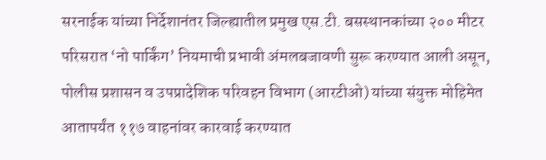सरनाईक यांच्या निर्देशानंतर जिल्ह्यातील प्रमुख एस.टी. बसस्थानकांच्या २०० मीटर परिसरात ‘नो पार्किंग’ नियमाची प्रभावी अंमलबजावणी सुरू करण्यात आली असून, पोलीस प्रशासन व उपप्रादेशिक परिवहन विभाग (आरटीओ) यांच्या संयुक्त मोहिमेत आतापर्यंत ११७ वाहनांवर कारवाई करण्यात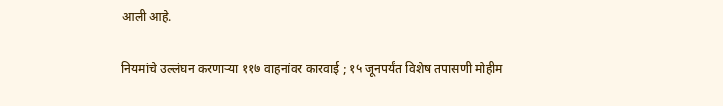आली आहे.

नियमांचे उल्लंघन करणाऱ्या ११७ वाहनांवर कारवाई ; १५ जूनपर्यंत विशेष तपासणी मोहीम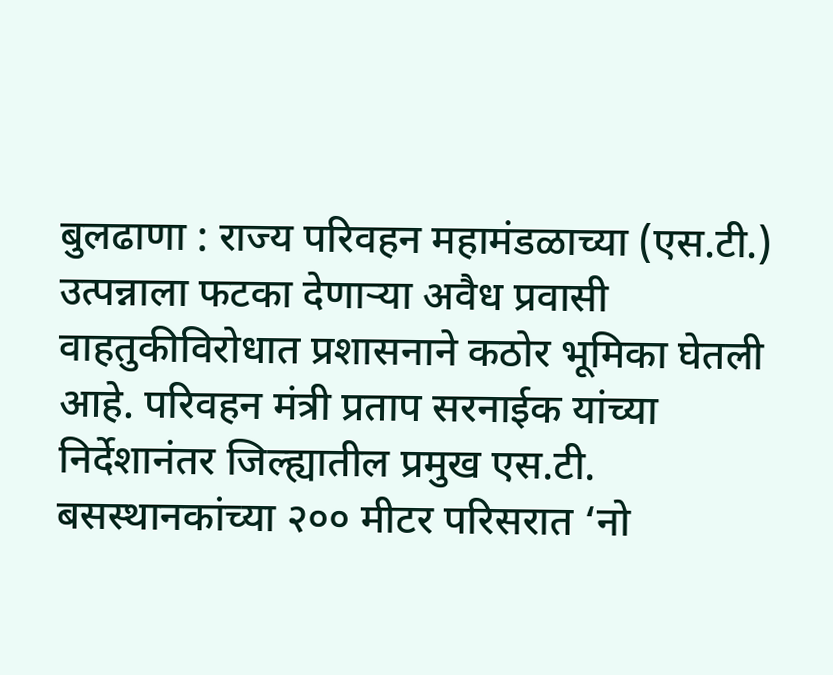बुलढाणा : राज्य परिवहन महामंडळाच्या (एस.टी.) उत्पन्नाला फटका देणाऱ्या अवैध प्रवासी वाहतुकीविरोधात प्रशासनाने कठोर भूमिका घेतली आहे. परिवहन मंत्री प्रताप सरनाईक यांच्या निर्देशानंतर जिल्ह्यातील प्रमुख एस.टी. बसस्थानकांच्या २०० मीटर परिसरात ‘नो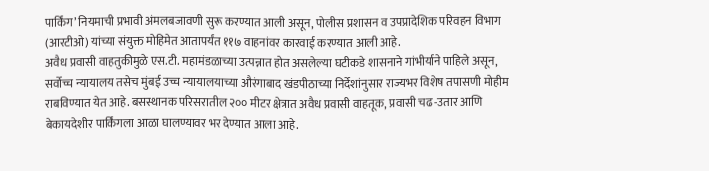पार्किंग’ नियमाची प्रभावी अंमलबजावणी सुरू करण्यात आली असून, पोलीस प्रशासन व उपप्रादेशिक परिवहन विभाग (आरटीओ) यांच्या संयुक्त मोहिमेत आतापर्यंत ११७ वाहनांवर कारवाई करण्यात आली आहे.
अवैध प्रवासी वाहतुकीमुळे एस.टी. महामंडळाच्या उत्पन्नात होत असलेल्या घटीकडे शासनाने गांभीर्याने पाहिले असून, सर्वोच्च न्यायालय तसेच मुंबई उच्च न्यायालयाच्या औरंगाबाद खंडपीठाच्या निर्देशांनुसार राज्यभर विशेष तपासणी मोहीम राबविण्यात येत आहे. बसस्थानक परिसरातील २०० मीटर क्षेत्रात अवैध प्रवासी वाहतूक, प्रवासी चढ-उतार आणि बेकायदेशीर पार्किंगला आळा घालण्यावर भर देण्यात आला आहे.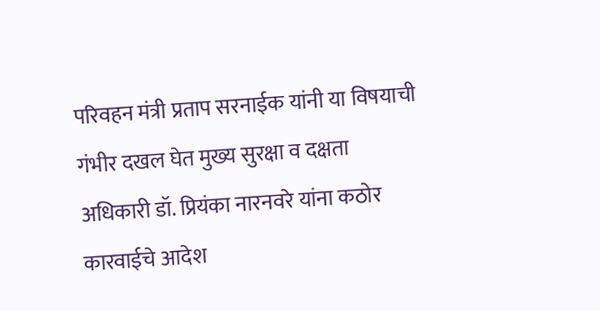परिवहन मंत्री प्रताप सरनाईक यांनी या विषयाची गंभीर दखल घेत मुख्य सुरक्षा व दक्षता अधिकारी डॉ. प्रियंका नारनवरे यांना कठोर कारवाईचे आदेश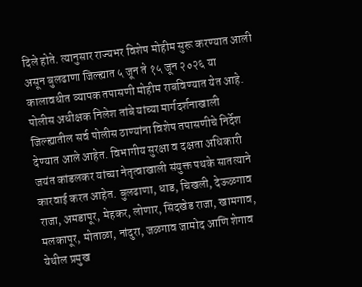दिले होते. त्यानुसार राज्यभर विशेष मोहीम सुरू करण्यात आली असून बुलढाणा जिल्ह्यात ५ जून ते १५ जून २०२६ या कालावधीत व्यापक तपासणी मोहीम राबविण्यात येत आहे.
पोलीस अधीक्षक निलेश तांबे यांच्या मार्गदर्शनाखाली जिल्ह्यातील सर्व पोलीस ठाण्यांना विशेष तपासणीचे निर्देश देण्यात आले आहेत. विभागीय सुरक्षा व दक्षता अधिकारी जयंत कांडलकर यांच्या नेतृत्वाखाली संयुक्त पथके सातत्याने कारवाई करत आहेत. बुलढाणा, धाड, चिखली, देऊळगाव राजा, अमडापूर, मेहकर, लोणार, सिंदखेड राजा, खामगाव, मलकापूर, मोताळा, नांदुरा, जळगाव जामोद आणि शेगाव येथील प्रमुख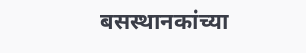बसस्थानकांच्या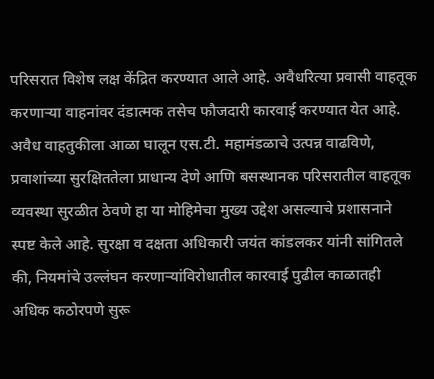परिसरात विशेष लक्ष केंद्रित करण्यात आले आहे. अवैधरित्या प्रवासी वाहतूक करणाऱ्या वाहनांवर दंडात्मक तसेच फौजदारी कारवाई करण्यात येत आहे.
अवैध वाहतुकीला आळा घालून एस.टी. महामंडळाचे उत्पन्न वाढविणे, प्रवाशांच्या सुरक्षिततेला प्राधान्य देणे आणि बसस्थानक परिसरातील वाहतूक व्यवस्था सुरळीत ठेवणे हा या मोहिमेचा मुख्य उद्देश असल्याचे प्रशासनाने स्पष्ट केले आहे. सुरक्षा व दक्षता अधिकारी जयंत कांडलकर यांनी सांगितले की, नियमांचे उल्लंघन करणाऱ्यांविरोधातील कारवाई पुढील काळातही अधिक कठोरपणे सुरू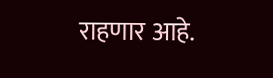राहणार आहे.